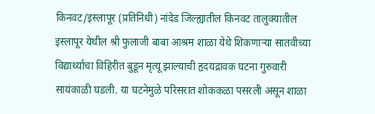किनवट/इस्लापूर (प्रतिनिधी) नांदेड जिल्ह्यातील किनवट तालुक्यातील इस्लापूर येथील श्री फुलाजी बाबा आश्रम शाळा येथे शिकणाऱ्या सातवीच्या विद्यार्थ्याचा विहिरीत बुडून मृत्यू झाल्याची हृदयद्रावक घटना गुरुवारी सायंकाळी घडली. या घटनेमुळे परिसरात शोककळा पसरली असून शाळा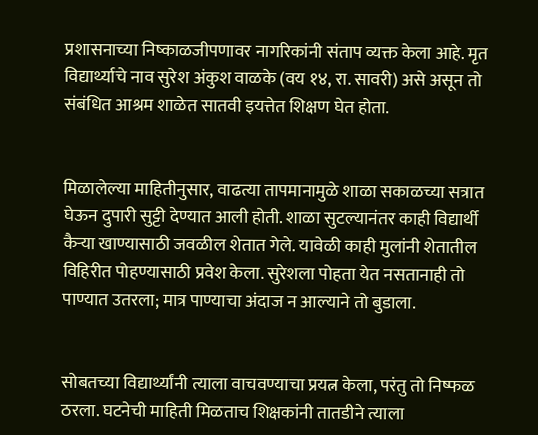प्रशासनाच्या निष्काळजीपणावर नागरिकांनी संताप व्यक्त केला आहे. मृत विद्यार्थ्याचे नाव सुरेश अंकुश वाळके (वय १४, रा. सावरी) असे असून तो संबंधित आश्रम शाळेत सातवी इयत्तेत शिक्षण घेत होता.


मिळालेल्या माहितीनुसार, वाढत्या तापमानामुळे शाळा सकाळच्या सत्रात घेऊन दुपारी सुट्टी देण्यात आली होती. शाळा सुटल्यानंतर काही विद्यार्थी कैऱ्या खाण्यासाठी जवळील शेतात गेले. यावेळी काही मुलांनी शेतातील विहिरीत पोहण्यासाठी प्रवेश केला. सुरेशला पोहता येत नसतानाही तो पाण्यात उतरला; मात्र पाण्याचा अंदाज न आल्याने तो बुडाला.


सोबतच्या विद्यार्थ्यांनी त्याला वाचवण्याचा प्रयत्न केला, परंतु तो निष्फळ ठरला. घटनेची माहिती मिळताच शिक्षकांनी तातडीने त्याला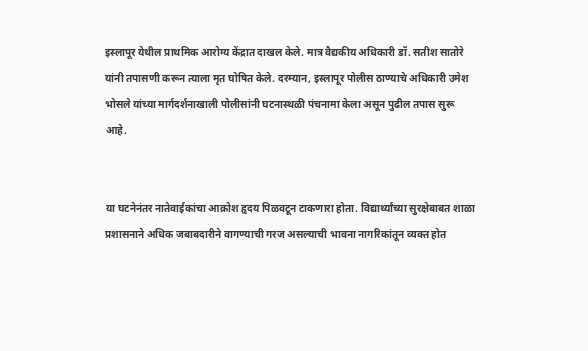इस्लापूर येथील प्राथमिक आरोग्य केंद्रात दाखल केले. मात्र वैद्यकीय अधिकारी डॉ. सतीश सातोरे यांनी तपासणी करून त्याला मृत घोषित केले. दरम्यान, इस्लापूर पोलीस ठाण्याचे अधिकारी उमेश भोसले यांच्या मार्गदर्शनाखाली पोलीसांनी घटनास्थळी पंचनामा केला असून पुढील तपास सुरू आहे.


या घटनेनंतर नातेवाईकांचा आक्रोश हृदय पिळवटून टाकणारा होता. विद्यार्थ्यांच्या सुरक्षेबाबत शाळा प्रशासनाने अधिक जबाबदारीने वागण्याची गरज असल्याची भावना नागरिकांतून व्यक्त होत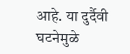आहे. या दुर्दैवी घटनेमुळे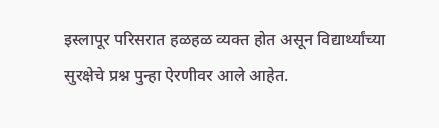इस्लापूर परिसरात हळहळ व्यक्त होत असून विद्यार्थ्यांच्या सुरक्षेचे प्रश्न पुन्हा ऐरणीवर आले आहेत.